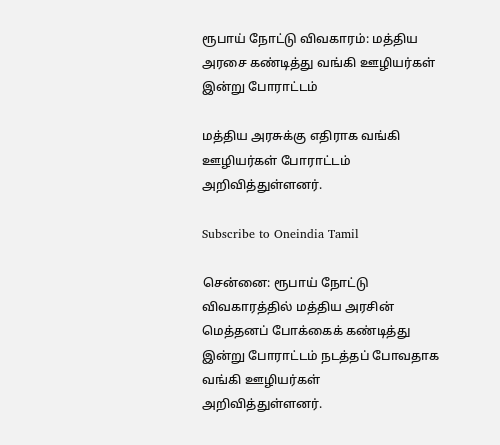ரூபாய் நோட்டு விவகாரம்: மத்திய அரசை கண்டித்து வங்கி ஊழியர்கள் இன்று போராட்டம்

மத்திய அரசுக்கு எதிராக வங்கி ஊழியர்கள் போராட்டம் அறிவித்துள்ளனர்.

Subscribe to Oneindia Tamil

சென்னை: ரூபாய் நோட்டு விவகாரத்தில் மத்திய அரசின் மெத்தனப் போக்கைக் கண்டித்து இன்று போராட்டம் நடத்தப் போவதாக வங்கி ஊழியர்கள் அறிவித்துள்ளனர்.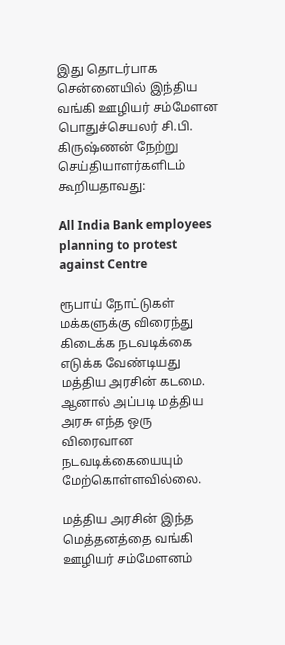இது தொடர்பாக சென்னையில் இந்திய வங்கி ஊழியர் சம்மேளன பொதுச்செயலர் சி.பி. கிருஷ்ணன் நேற்று செய்தியாளர்களிடம் கூறியதாவது:

All India Bank employees planning to protest against Centre

ரூபாய் நோட்டுகள் மக்களுக்கு விரைந்து கிடைக்க நடவடிக்கை எடுக்க வேண்டியது மத்திய அரசின் கடமை. ஆனால் அப்படி மத்திய அரசு எந்த ஒரு விரைவான நடவடிக்கையையும் மேற்கொள்ளவில்லை.

மத்திய அரசின் இந்த மெத்தனத்தை வங்கி ஊழியர் சம்மேளனம்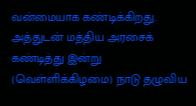வன்மையாக கண்டிக்கிறது. அத்துடன் மத்திய அரசைக் கண்டித்து இன்று (வெள்ளிக்கிழமை) நாடு தழுவிய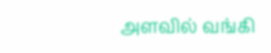அளவில் வங்கி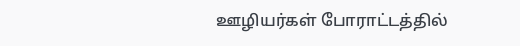ஊழியர்கள் போராட்டத்தில்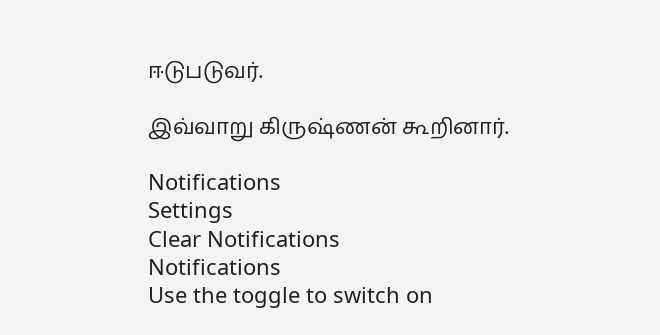ஈடுபடுவர்.

இவ்வாறு கிருஷ்ணன் கூறினார்.

Notifications
Settings
Clear Notifications
Notifications
Use the toggle to switch on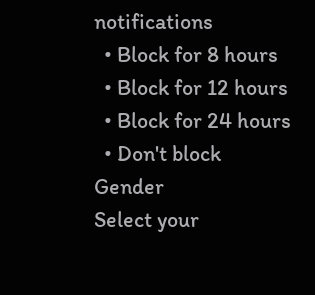notifications
  • Block for 8 hours
  • Block for 12 hours
  • Block for 24 hours
  • Don't block
Gender
Select your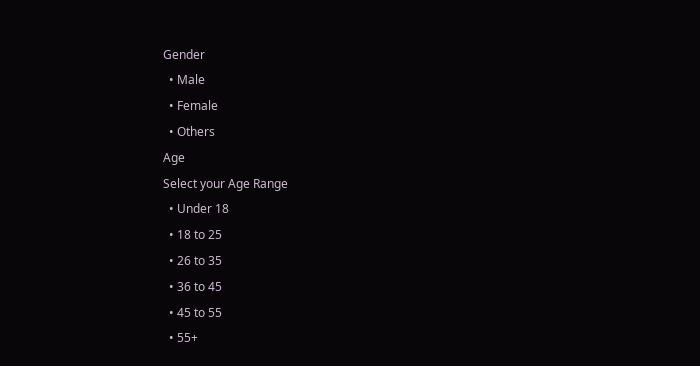Gender
  • Male
  • Female
  • Others
Age
Select your Age Range
  • Under 18
  • 18 to 25
  • 26 to 35
  • 36 to 45
  • 45 to 55
  • 55+